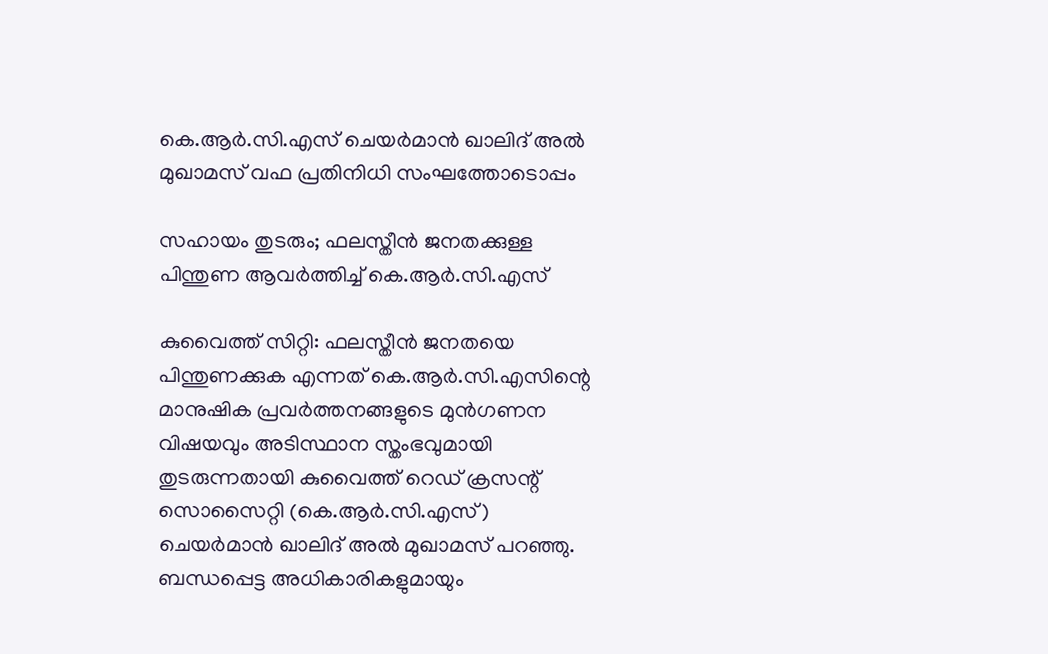കെ.ആർ.സി.എസ് ചെയർമാൻ ഖാലിദ് അൽ മുഖാമസ് വഫ പ്രതിനിധി സംഘത്തോടൊപ്പം

സഹായം തുടരും; ഫലസ്തീൻ ജനതക്കുള്ള പിന്തുണ ആവർത്തിച്ച് കെ.ആർ.സി.എസ്

കുവൈത്ത് സിറ്റി: ഫലസ്തീൻ ജനതയെ പിന്തുണക്കുക എന്നത് കെ.ആർ.സി.എസിന്റെ മാനുഷിക പ്രവർത്തനങ്ങളുടെ മുൻഗണന വിഷയവും അടിസ്ഥാന സ്തംഭവുമായി തുടരുന്നതായി കുവൈത്ത് റെഡ് ക്രസന്റ് സൊസൈറ്റി (കെ.ആർ.സി.എസ്) ചെയർമാൻ ഖാലിദ് അൽ മുഖാമസ് പറഞ്ഞു. ബന്ധപ്പെട്ട അധികാരികളുമായും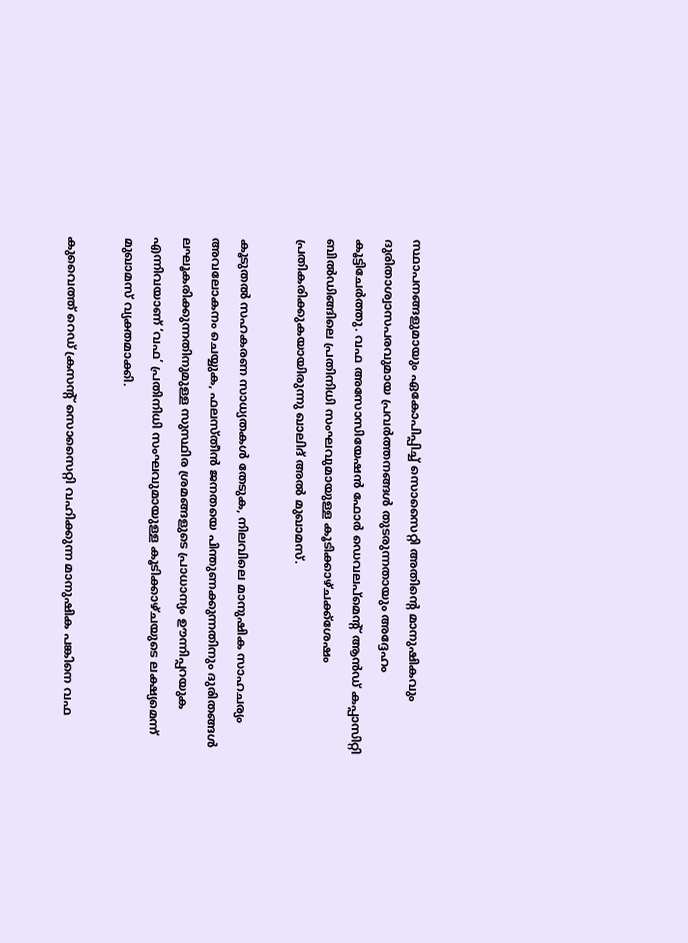സ്ഥാപനങ്ങളുമായും ഏകോപിപ്പിച്ച് സൊസൈറ്റി അതിന്റെ മാനുഷികവും ദുരിതാശ്വാസപരവുമായ പ്രവർത്തനങ്ങൾ തുടരുന്നതായും അദ്ദേഹം കൂട്ടിചേർത്തു. വഫ അസോസിയേഷൻ ഫോർ ഡെവലപ്‌മെന്റ് ആൻഡ് കപ്പാസിറ്റി ബിൽഡിങ്ങിലെ പ്രതിനിധി സംഘവുമായുള്ള കൂടിക്കാഴ്ചക്ക്ശേഷം പ്രതികരിക്കുകയായിരുന്നു ഖാലിദ് അൽ മുഖാമസ്.

കൂടുതൽ സഹകരണ സാധ്യതകൾ തേടുക, നിലവിലെ മാനുഷിക സാഹചര്യം അവലോകനം ചെയ്യുക, ഫലസ്തീൻ ജനതയെ പിന്തുണക്കുന്നതിനും ദുരിതങ്ങൾ ലഘൂകരിക്കുന്നതിനുമുള്ള സുസ്ഥിര ശ്രമങ്ങളുടെ പ്രാധാന്യം ഊന്നിപ്പറയുക എന്നിവയാണ് ‘വഫ’ പ്രതിനിധി സംഘവുമായുള്ള കൂടിക്കാഴ്ചയുടെ ലക്ഷ്യമെന്ന് മുഖാമസ് വ്യക്തമാക്കി.

കുവൈത്ത് റെഡ് ക്രസന്റ് സൊസൈറ്റി വഹിക്കുന്ന മാനുഷിക പങ്കിനെ വഫ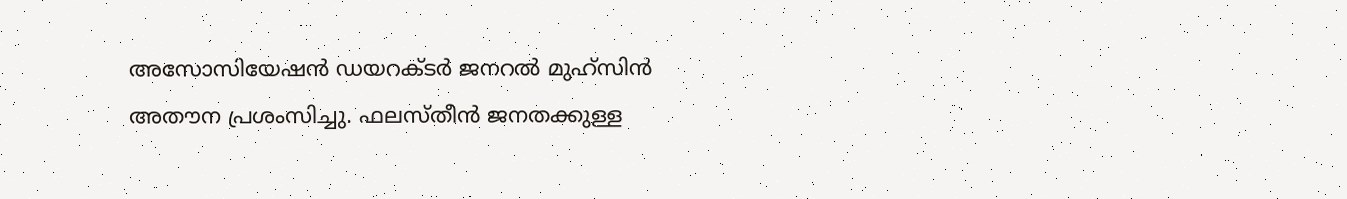അസോസിയേഷൻ ഡയറക്ടർ ജനറൽ മുഹ്‌സിൻ അതൗന പ്രശംസിച്ചു. ഫലസ്തീൻ ജനതക്കുള്ള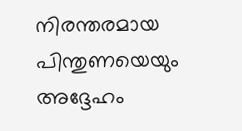നിരന്തരമായ പിന്തുണയെയും അദ്ദേഹം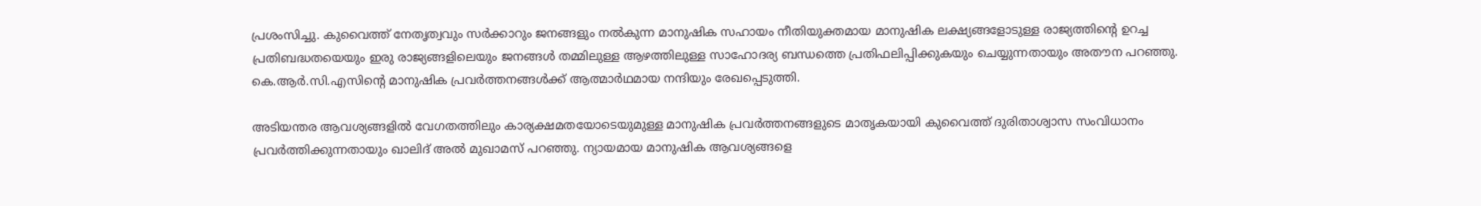പ്രശംസിച്ചു. കുവൈത്ത് നേതൃത്വവും സർക്കാറും ജനങ്ങളും നൽകുന്ന മാനുഷിക സഹായം നീതിയുക്തമായ മാനുഷിക ലക്ഷ്യങ്ങളോടുള്ള രാജ്യത്തിന്റെ ഉറച്ച പ്രതിബദ്ധതയെയും ഇരു രാജ്യങ്ങളിലെയും ജനങ്ങൾ തമ്മിലുള്ള ആഴത്തിലുള്ള സാഹോദര്യ ബന്ധത്തെ പ്രതിഫലിപ്പിക്കുകയും ചെയ്യുന്നതായും അതൗന പറഞ്ഞു. കെ.ആർ.സി.എസിന്റെ മാനുഷിക പ്രവർത്തനങ്ങൾക്ക് ആത്മാർഥമായ നന്ദിയും രേഖപ്പെടുത്തി.

അടിയന്തര ആവശ്യങ്ങളിൽ വേഗതത്തിലും കാര്യക്ഷമതയോടെയുമുള്ള മാനുഷിക പ്രവർത്തനങ്ങളുടെ മാതൃകയായി കുവൈത്ത് ദുരിതാശ്വാസ സംവിധാനം പ്രവർത്തിക്കുന്നതായും ഖാലിദ് അൽ മുഖാമസ് പറഞ്ഞു. ന്യായമായ മാനുഷിക ആവശ്യങ്ങളെ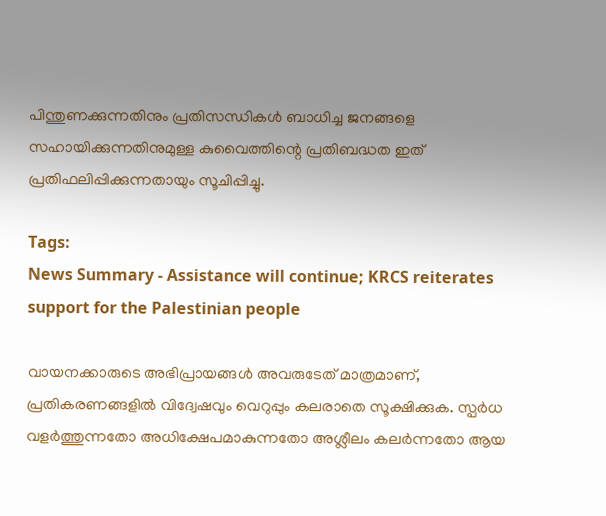പിന്തുണക്കുന്നതിനും പ്രതിസന്ധികൾ ബാധിച്ച ജനങ്ങളെ സഹായിക്കുന്നതിനുമുള്ള കുവൈത്തിന്റെ പ്രതിബദ്ധത ഇത് പ്രതിഫലിപ്പിക്കുന്നതായും സൂചിപ്പിച്ചു.

Tags:
News Summary - Assistance will continue; KRCS reiterates support for the Palestinian people

വായനക്കാരുടെ അഭിപ്രായങ്ങള്‍ അവരുടേത് മാത്രമാണ്, പ്രതികരണങ്ങളിൽ വിദ്വേഷവും വെറുപ്പും കലരാതെ സൂക്ഷിക്കുക. സ്പർധ വളർത്തുന്നതോ അധിക്ഷേപമാകുന്നതോ അശ്ലീലം കലർന്നതോ ആയ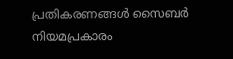പ്രതികരണങ്ങൾ സൈബർ നിയമപ്രകാരം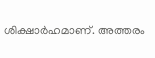ശിക്ഷാർഹമാണ്. അത്തരം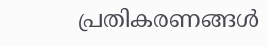പ്രതികരണങ്ങൾ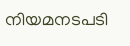നിയമനടപടി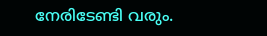നേരിടേണ്ടി വരും.